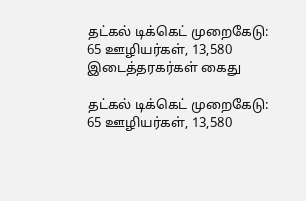தட்கல் டிக்கெட் முறைகேடு: 65 ஊழியர்கள், 13,580 இடைத்தரகர்கள் கைது

தட்கல் டிக்கெட் முறைகேடு: 65 ஊழியர்கள், 13,580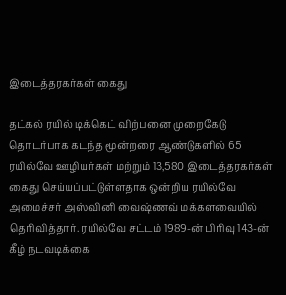இடைத்தரகர்கள் கைது

தட்கல் ரயில் டிக்கெட் விற்பனை முறைகேடு தொடர்பாக கடந்த மூன்றரை ஆண்டுகளில் 65 ரயில்வே ஊழியர்கள் மற்றும் 13,580 இடைத்தரகர்கள் கைது செய்யப்பட்டுள்ளதாக ஒன்றிய ரயில்வே அமைச்சர் அஸ்வினி வைஷ்ணவ் மக்களவையில் தெரிவித்தார். ரயில்வே சட்டம் 1989-ன் பிரிவு 143-ன் கீழ் நடவடிக்கை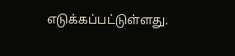எடுக்கப்பட்டுள்ளது.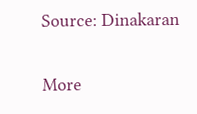Source: Dinakaran

More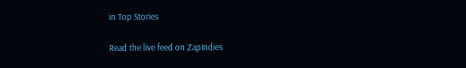in Top Stories

Read the live feed on ZapIndies